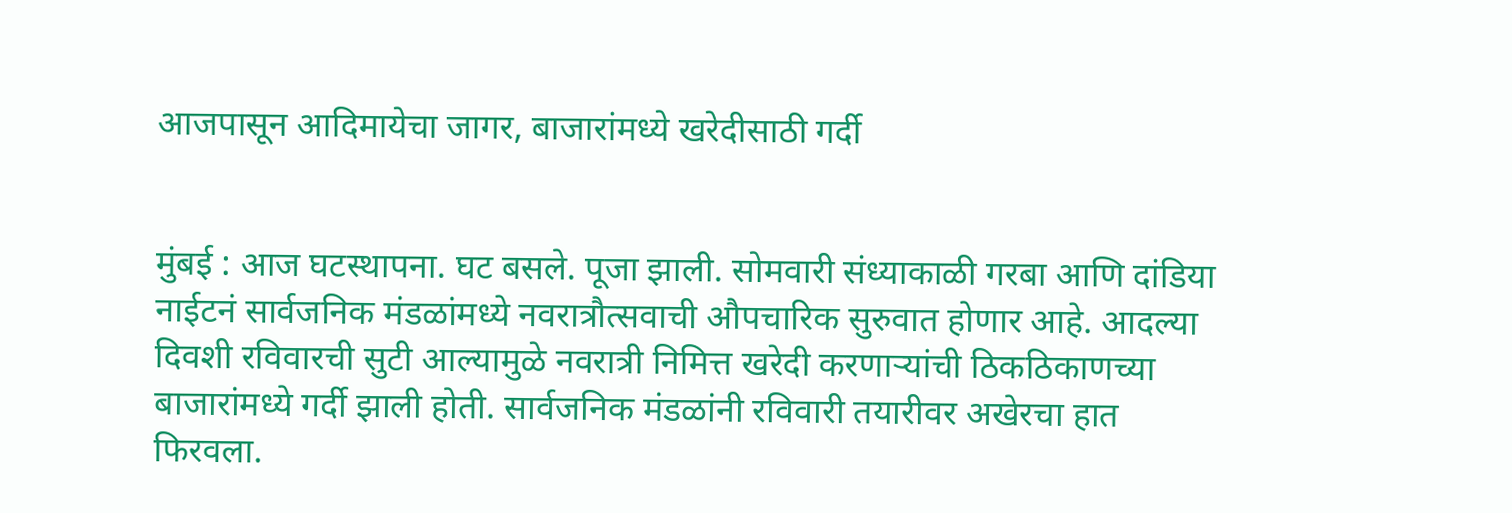आजपासून आदिमायेचा जागर, बाजारांमध्ये खरेदीसाठी गर्दी


मुंबई : आज घटस्थापना. घट बसले. पूजा झाली. सोमवारी संध्याकाळी गरबा आणि दांडिया नाईटनं सार्वजनिक मंडळांमध्ये नवरात्रौत्सवाची औपचारिक सुरुवात होणार आहे. आदल्या दिवशी रविवारची सुटी आल्यामुळे नवरात्री निमित्त खरेदी करणाऱ्यांची ठिकठिकाणच्या बाजारांमध्ये गर्दी झाली होती. सार्वजनिक मंडळांनी रविवारी तयारीवर अखेरचा हात फिरवला.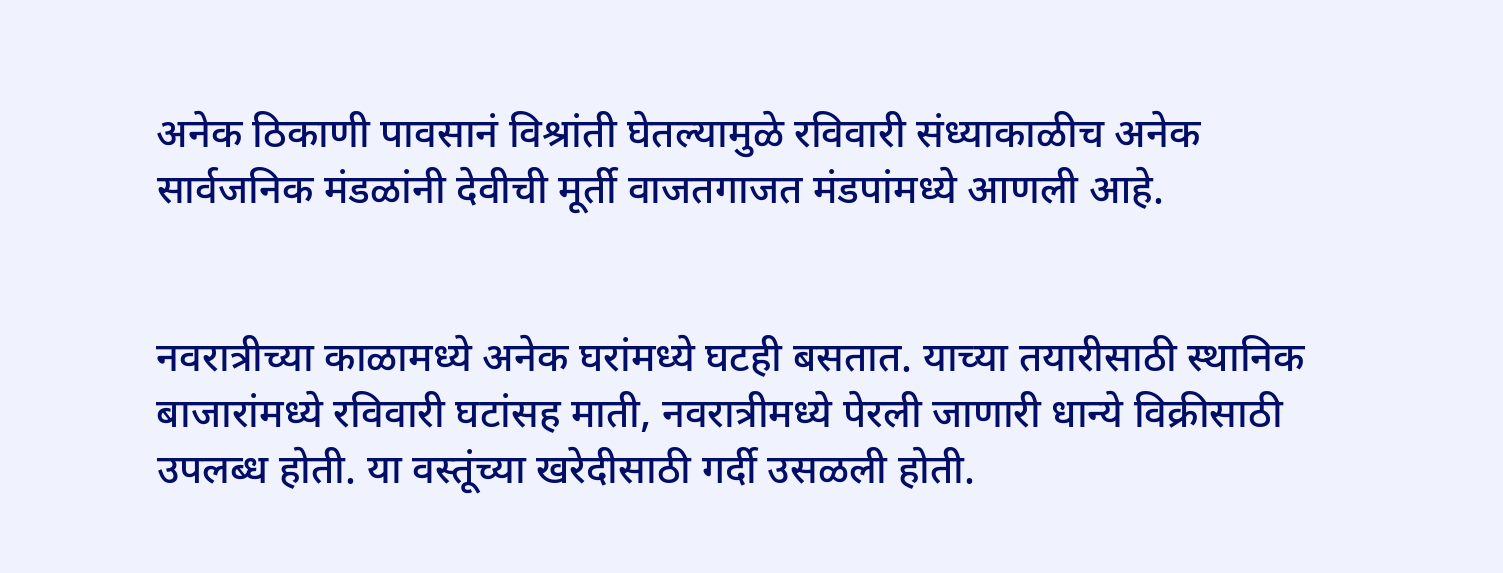अनेक ठिकाणी पावसानं विश्रांती घेतल्यामुळे रविवारी संध्याकाळीच अनेक सार्वजनिक मंडळांनी देवीची मूर्ती वाजतगाजत मंडपांमध्ये आणली आहे.


नवरात्रीच्या काळामध्ये अनेक घरांमध्ये घटही बसतात. याच्या तयारीसाठी स्थानिक बाजारांमध्ये रविवारी घटांसह माती, नवरात्रीमध्ये पेरली जाणारी धान्ये विक्रीसाठी उपलब्ध होती. या वस्तूंच्या खरेदीसाठी गर्दी उसळली होती.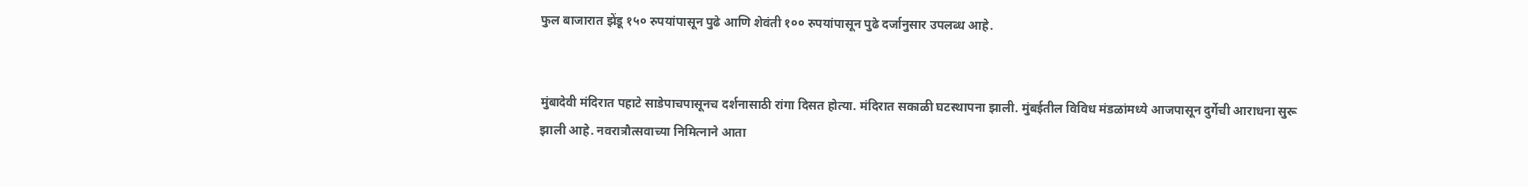फुल बाजारात झेंडू १५० रुपयांपासून पुढे आणि शेवंती १०० रुपयांपासून पुढे दर्जानुसार उपलब्ध आहे.


मुंबादेवी मंदिरात पहाटे साडेपाचपासूनच दर्शनासाठी रांगा दिसत होत्या. मंदिरात सकाळी घटस्थापना झाली. मुंबईतील विविध मंडळांमध्ये आजपासून दुर्गेची आराधना सुरू झाली आहे. नवरात्रौत्सवाच्या निमित्नाने आता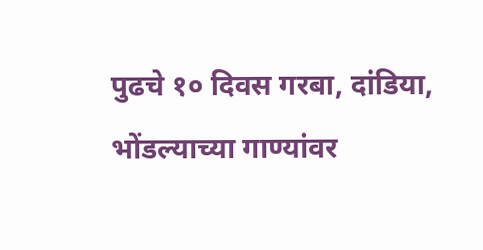पुढचे १० दिवस गरबा, दांडिया, भोंडल्याच्या गाण्यांवर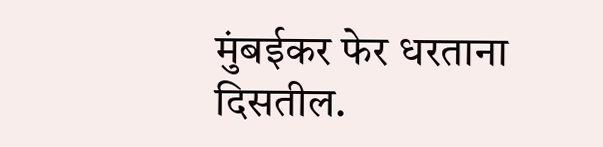मुंबईकर फेर धरताना दिसतील.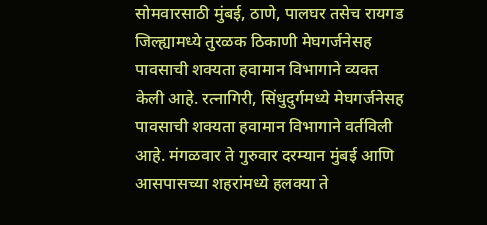सोमवारसाठी मुंबई, ठाणे, पालघर तसेच रायगड जिल्ह्यामध्ये तुरळक ठिकाणी मेघगर्जनेसह पावसाची शक्यता हवामान विभागाने व्यक्त केली आहे. रत्नागिरी, सिंधुदुर्गमध्ये मेघगर्जनेसह पावसाची शक्यता हवामान विभागाने वर्तविली आहे. मंगळवार ते गुरुवार दरम्यान मुंबई आणि आसपासच्या शहरांमध्ये हलक्या ते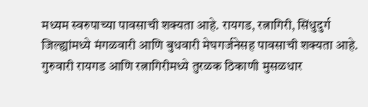मध्यम स्वरुपाच्या पावसाची शक्यता आहे. रायगड, रत्नागिरी, सिंधुदुर्ग जिल्ह्यांमध्ये मंगळवारी आणि बुधवारी मेघगर्जनेसह पावसाची शक्यता आहे. गुरुवारी रायगड आणि रत्नागिरीमध्ये तुरळक ठिकाणी मुसळधार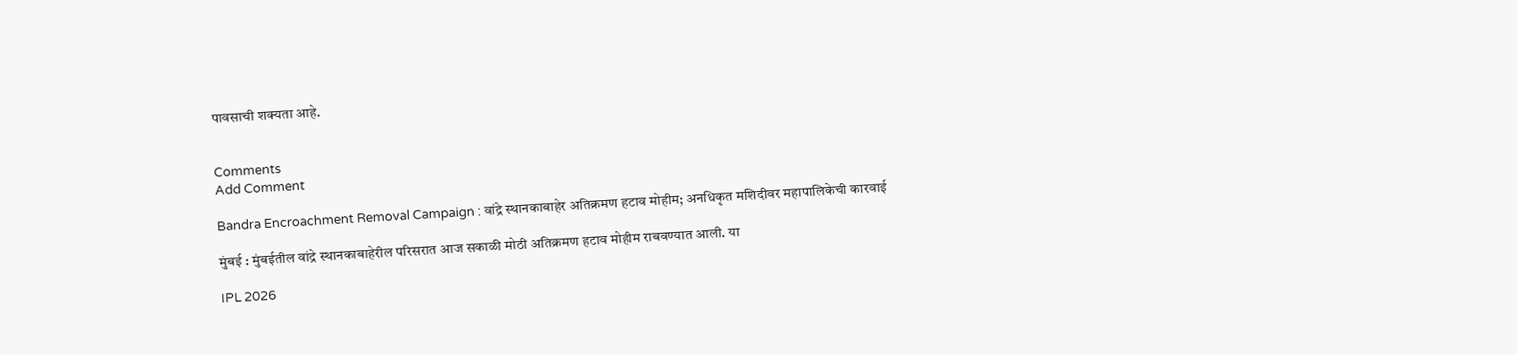पावसाची शक्यता आहे.


Comments
Add Comment

Bandra Encroachment Removal Campaign : वांद्रे स्थानकाबाहेर अतिक्रमण हटाव मोहीम; अनधिकृत मशिदीवर महापालिकेची कारवाई

मुंबई : मुंबईतील वांद्रे स्थानकाबाहेरील परिसरात आज सकाळी मोठी अतिक्रमण हटाव मोहीम राबवण्यात आली. या

IPL 2026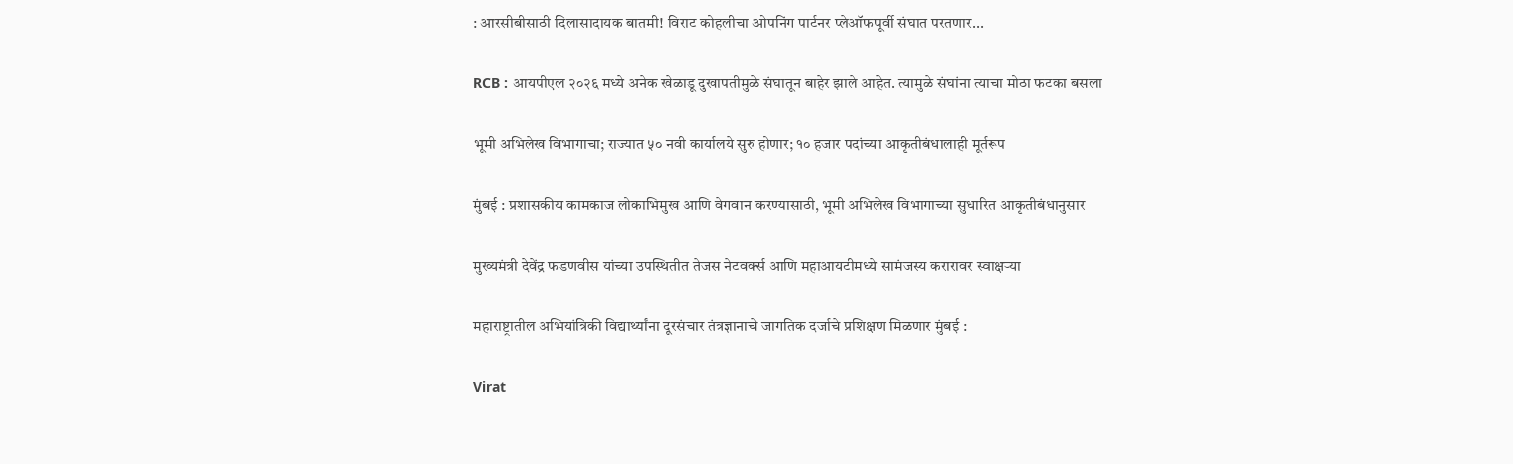: आरसीबीसाठी दिलासादायक बातमी! विराट कोहलीचा ओपनिंग पार्टनर प्लेऑफपूर्वी संघात परतणार...

RCB : आयपीएल २०२६ मध्ये अनेक खेळाडू दुखापतीमुळे संघातून बाहेर झाले आहेत. त्यामुळे संघांना त्याचा मोठा फटका बसला

भूमी अभिलेख विभागाचा; राज्यात ५० नवी कार्यालये सुरु होणार; १० हजार पदांच्या आकृतीबंधालाही मूर्तरूप

मुंबई : प्रशासकीय कामकाज लोकाभिमुख आणि वेगवान करण्यासाठी, भूमी अभिलेख विभागाच्या सुधारित आकृतीबंधानुसार

मुख्यमंत्री देवेंद्र फडणवीस यांच्या उपस्थितीत तेजस नेटवर्क्स आणि महाआयटीमध्ये सामंजस्य करारावर स्वाक्षऱ्या

महाराष्ट्रातील अभियांत्रिकी विद्यार्थ्यांना दूरसंचार तंत्रज्ञानाचे जागतिक दर्जाचे प्रशिक्षण मिळणार मुंबई :

Virat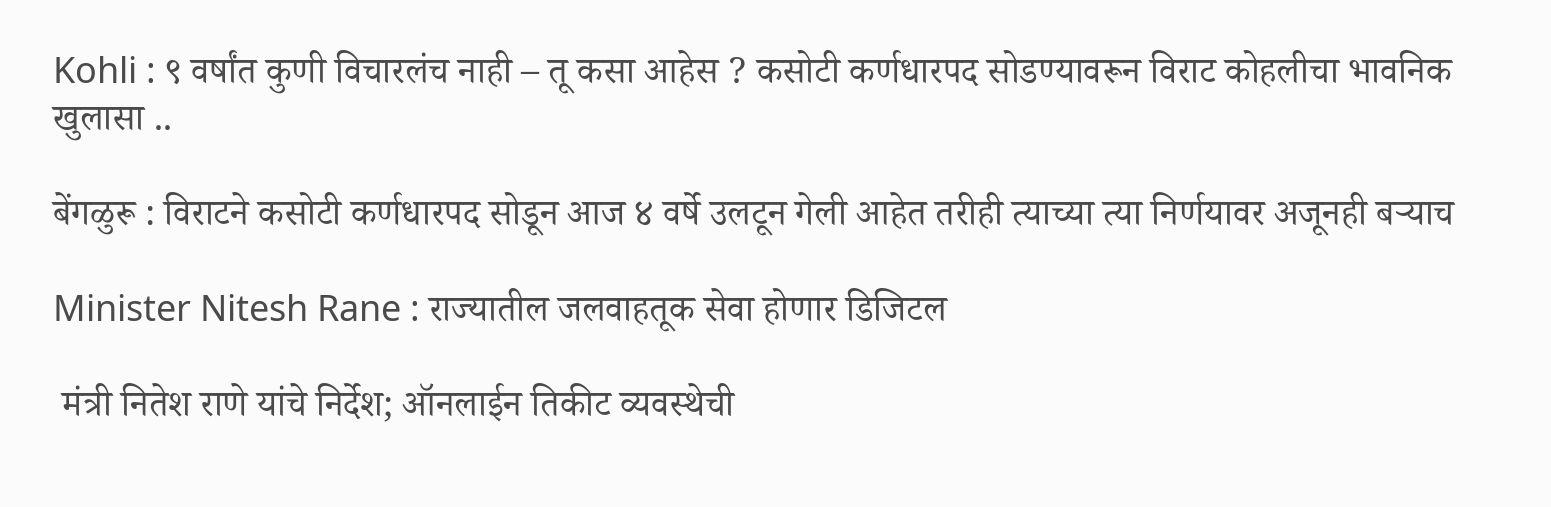Kohli : ९ वर्षांत कुणी विचारलंच नाही – तू कसा आहेस ? कसोटी कर्णधारपद सोडण्यावरून विराट कोहलीचा भावनिक खुलासा ..

बेंगळुरू : विराटने कसोटी कर्णधारपद सोडून आज ४ वर्षे उलटून गेली आहेत तरीही त्याच्या त्या निर्णयावर अजूनही बऱ्याच

Minister Nitesh Rane : राज्यातील जलवाहतूक सेवा होणार डिजिटल

 मंत्री नितेश राणे यांचे निर्देश; ऑनलाईन तिकीट व्यवस्थेची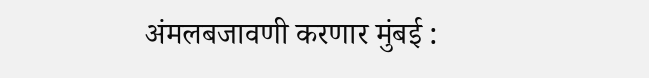अंमलबजावणी करणार मुंबई :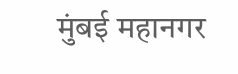मुंबई महानगर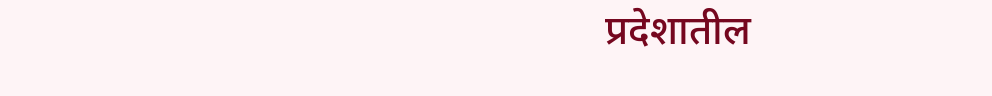प्रदेशातील